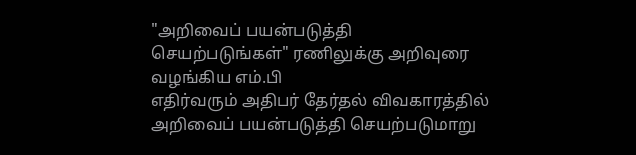"அறிவைப் பயன்படுத்தி செயற்படுங்கள்" ரணிலுக்கு அறிவுரை வழங்கிய எம்.பி
எதிர்வரும் அதிபர் தேர்தல் விவகாரத்தில் அறிவைப் பயன்படுத்தி செயற்படுமாறு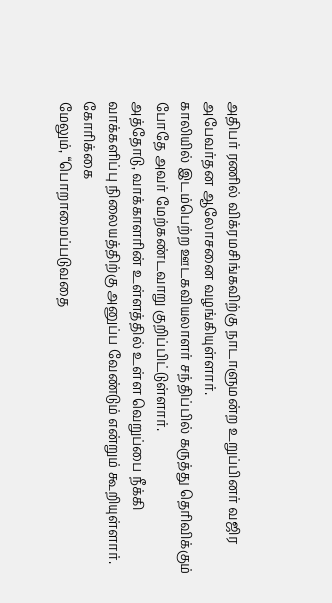அதிபர் ரணில் விக்ரமசிங்கவிற்கு நாடாளுமன்ற உறுப்பினர் வஜிர அபேவர்தன ஆலோசனை வழங்கியுள்ளார்.
காலியில் இடம்பெற்ற ஊடகவியலாளர் சந்திப்பில் கருத்து தெரிவிக்கும் போதே அவர் மேற்கண்டவாறு குறிப்பிட்டுள்ளார்.
அத்தோடு, வாக்காளரின் உள்ளத்தில் உள்ள வெறுப்பை நீக்கி வாக்களிப்பு நிலையத்திற்கு அனுப்ப வேண்டும் என்றும் கூறியுள்ளார்.
கோரிக்கை
மேலும், “பொறாமைப்படுவதை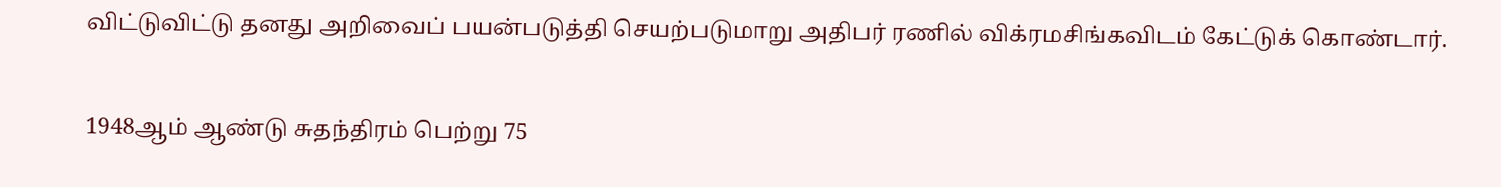விட்டுவிட்டு தனது அறிவைப் பயன்படுத்தி செயற்படுமாறு அதிபர் ரணில் விக்ரமசிங்கவிடம் கேட்டுக் கொண்டார்.

1948ஆம் ஆண்டு சுதந்திரம் பெற்று 75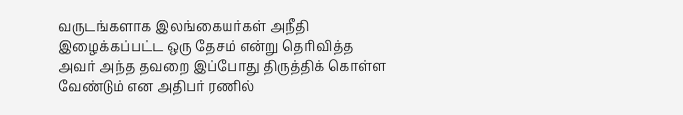வருடங்களாக இலங்கையர்கள் அநீதி இழைக்கப்பட்ட ஒரு தேசம் என்று தெரிவித்த அவர் அந்த தவறை இப்போது திருத்திக் கொள்ள வேண்டும் என அதிபர் ரணில்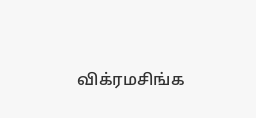விக்ரமசிங்க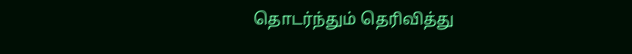தொடர்ந்தும் தெரிவித்து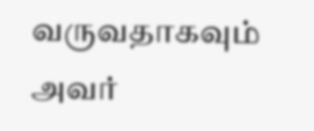வருவதாகவும் அவர்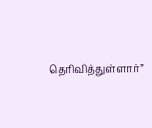தெரிவித்துள்ளார்”